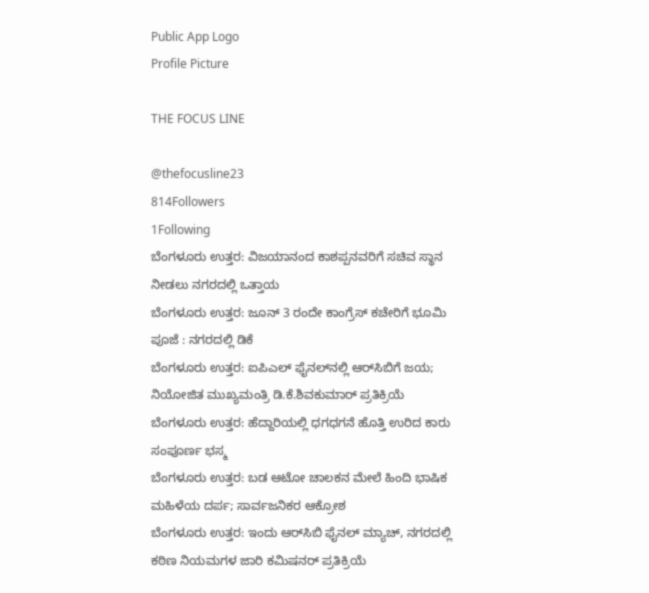Public App Logo
Profile Picture

THE FOCUS LINE

@thefocusline23
814Followers
1Following
ಬೆಂಗಳೂರು ಉತ್ತರ: ವಿಜಯಾನಂದ ಕಾಶಪ್ಪನವರಿಗೆ ಸಚಿವ ಸ್ಥಾನ ನೀಡಲು ನಗರದಲ್ಲಿ ಒತ್ತಾಯ
ಬೆಂಗಳೂರು ಉತ್ತರ: ಜೂನ್ 3 ರಂದೇ ಕಾಂಗ್ರೆಸ್ ಕಚೇರಿಗೆ ಭೂಮಿ ಪೂಜೆ : ನಗರದಲ್ಲಿ ಡಿಕೆ
ಬೆಂಗಳೂರು ಉತ್ತರ: ಐಪಿಎಲ್ ಫೈನಲ್‌ನಲ್ಲಿ ಆರ್‌ಸಿಬಿಗೆ ಜಯ; ನಿಯೋಜಿತ ಮುಖ್ಯಮಂತ್ರಿ ಡಿ.ಕೆ.ಶಿವಕುಮಾರ್ ಪ್ರತಿಕ್ರಿಯೆ
ಬೆಂಗಳೂರು ಉತ್ತರ: ಹೆದ್ದಾರಿಯಲ್ಲಿ ಧಗಧಗನೆ ಹೊತ್ತಿ ಉರಿದ ಕಾರು ಸಂಪೂರ್ಣ ಭಸ್ಮ
ಬೆಂಗಳೂರು ಉತ್ತರ: ಬಡ ಆಟೋ ಚಾಲಕನ ಮೇಲೆ ಹಿಂದಿ ಭಾಷಿಕ ಮಹಿಳೆಯ ದರ್ಪ; ಸಾರ್ವಜನಿಕರ ಆಕ್ರೋಶ
ಬೆಂಗಳೂರು ಉತ್ತರ: ಇಂದು ಆರ್‌ಸಿಬಿ ಫೈನಲ್ ಮ್ಯಾಚ್, ನಗರದಲ್ಲಿ ಕಠಿಣ ನಿಯಮಗಳ ಜಾರಿ ಕಮಿಷನರ್ ಪ್ರತಿಕ್ರಿಯೆ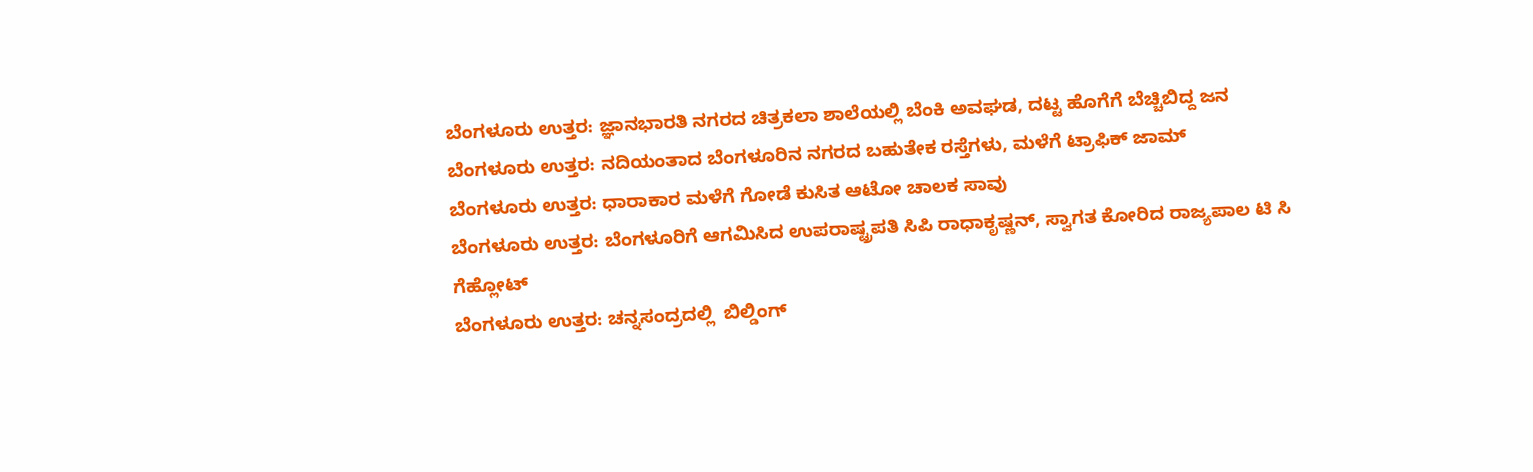ಬೆಂಗಳೂರು ಉತ್ತರ: ಜ್ಞಾನಭಾರತಿ ನಗರದ ಚಿತ್ರಕಲಾ ಶಾಲೆಯಲ್ಲಿ ಬೆಂಕಿ ಅವಘಡ, ದಟ್ಟ ಹೊಗೆಗೆ ಬೆಚ್ಚಿಬಿದ್ದ ಜನ
ಬೆಂಗಳೂರು ಉತ್ತರ: ನದಿಯಂತಾದ ಬೆಂಗಳೂರಿನ ನಗರದ ಬಹುತೇಕ ರಸ್ತೆಗಳು, ಮಳೆಗೆ ಟ್ರಾಫಿಕ್ ಜಾಮ್
ಬೆಂಗಳೂರು ಉತ್ತರ: ಧಾರಾಕಾರ ಮಳೆಗೆ ಗೋಡೆ ಕುಸಿತ ಆಟೋ ಚಾಲಕ ಸಾವು
ಬೆಂಗಳೂರು ಉತ್ತರ: ಬೆಂಗಳೂರಿಗೆ ಆಗಮಿಸಿದ ಉಪರಾಷ್ಟ್ರಪತಿ ಸಿಪಿ ರಾಧಾಕೃಷ್ಣನ್, ಸ್ವಾಗತ ಕೋರಿದ ರಾಜ್ಯಪಾಲ ಟಿ ಸಿ ಗೆಹ್ಲೋಟ್
ಬೆಂಗಳೂರು ಉತ್ತರ: ಚನ್ನಸಂದ್ರದಲ್ಲಿ  ಬಿಲ್ಡಿಂಗ್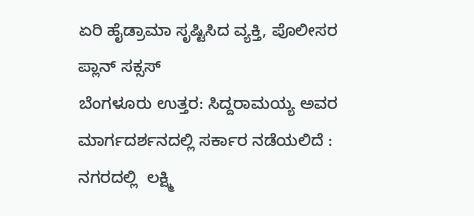ಏರಿ ಹೈಡ್ರಾಮಾ ಸೃಷ್ಟಿಸಿದ ವ್ಯಕ್ತಿ, ಪೊಲೀಸರ ಪ್ಲಾನ್ ಸಕ್ಸಸ್
ಬೆಂಗಳೂರು ಉತ್ತರ: ಸಿದ್ದರಾಮಯ್ಯ ಅವರ ಮಾರ್ಗದರ್ಶನದಲ್ಲಿ ಸರ್ಕಾರ ನಡೆಯಲಿದೆ : ನಗರದಲ್ಲಿ  ಲಕ್ಷ್ಮಿ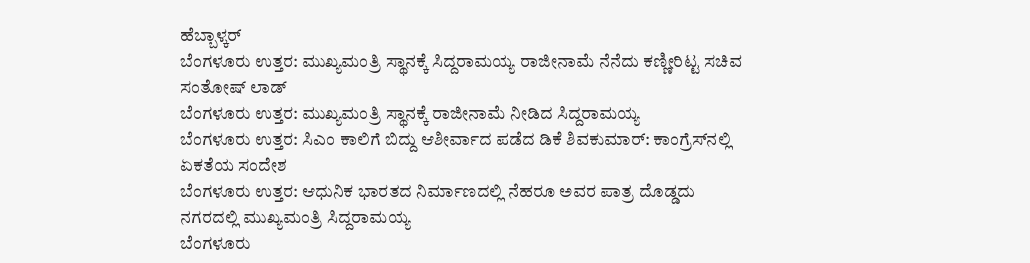ಹೆಬ್ಬಾಳ್ಕರ್
ಬೆಂಗಳೂರು ಉತ್ತರ: ಮುಖ್ಯಮಂತ್ರಿ ಸ್ಥಾನಕ್ಕೆ ಸಿದ್ದರಾಮಯ್ಯ ರಾಜೀನಾಮೆ ನೆನೆದು ಕಣ್ಣೀರಿಟ್ಟ ಸಚಿವ ಸಂತೋಷ್ ಲಾಡ್
ಬೆಂಗಳೂರು ಉತ್ತರ: ಮುಖ್ಯಮಂತ್ರಿ ಸ್ಥಾನಕ್ಕೆ ರಾಜೀನಾಮೆ ನೀಡಿದ ಸಿದ್ದರಾಮಯ್ಯ
ಬೆಂಗಳೂರು ಉತ್ತರ: ಸಿಎಂ ಕಾಲಿಗೆ ಬಿದ್ದು ಆಶೀರ್ವಾದ ಪಡೆದ ಡಿಕೆ ಶಿವಕುಮಾರ್: ಕಾಂಗ್ರೆಸ್‌ನಲ್ಲಿ ಏಕತೆಯ ಸಂದೇಶ
ಬೆಂಗಳೂರು ಉತ್ತರ: ಆಧುನಿಕ ಭಾರತದ ನಿರ್ಮಾಣದಲ್ಲಿ ನೆಹರೂ ಅವರ ಪಾತ್ರ ದೊಡ್ಡದು ನಗರದಲ್ಲಿ ಮುಖ್ಯಮಂತ್ರಿ ಸಿದ್ದರಾಮಯ್ಯ
ಬೆಂಗಳೂರು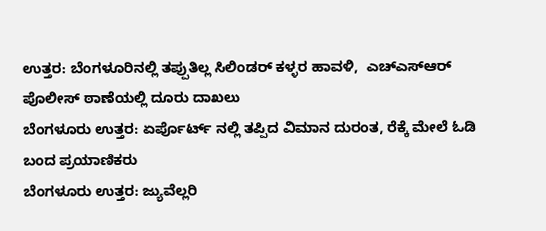ಉತ್ತರ: ಬೆಂಗಳೂರಿನಲ್ಲಿ ತಪ್ಪುತಿಲ್ಲ ಸಿಲಿಂಡರ್ ಕಳ್ಳರ ಹಾವಳಿ,  ಎಚ್ಎಸ್ಆರ್ ಪೊಲೀಸ್ ಠಾಣೆಯಲ್ಲಿ ದೂರು ದಾಖಲು
ಬೆಂಗಳೂರು ಉತ್ತರ: ಏರ್ಪೊರ್ಟ್ ನಲ್ಲಿ ತಪ್ಪಿದ ವಿಮಾನ ದುರಂತ, ರೆಕ್ಕೆ ಮೇಲೆ ಓಡಿ ಬಂದ ಪ್ರಯಾಣಿಕರು
ಬೆಂಗಳೂರು ಉತ್ತರ: ಜ್ಯುವೆಲ್ಲರಿ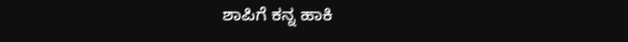ಶಾಪಿಗೆ ಕನ್ನ ಹಾಕಿ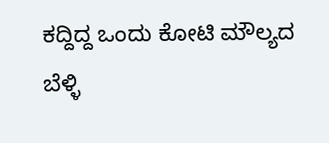ಕದ್ದಿದ್ದ ಒಂದು ಕೋಟಿ ಮೌಲ್ಯದ ಬೆಳ್ಳಿ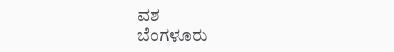ವಶ
ಬೆಂಗಳೂರು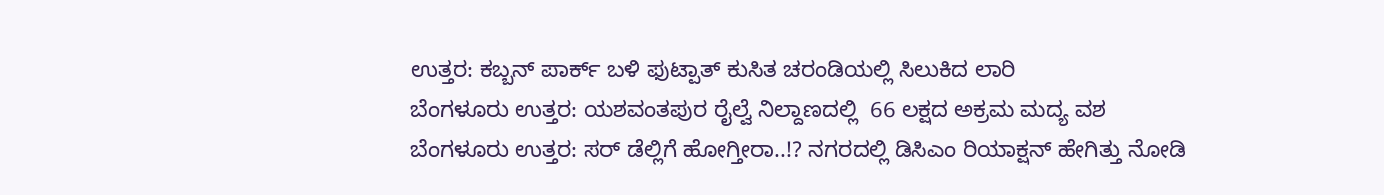ಉತ್ತರ: ಕಬ್ಬನ್ ಪಾರ್ಕ್ ಬಳಿ ಫುಟ್ಪಾತ್ ಕುಸಿತ ಚರಂಡಿಯಲ್ಲಿ ಸಿಲುಕಿದ ಲಾರಿ
ಬೆಂಗಳೂರು ಉತ್ತರ: ಯಶವಂತಪುರ ರೈಲ್ವೆ ನಿಲ್ದಾಣದಲ್ಲಿ  66 ಲಕ್ಷದ ಅಕ್ರಮ ಮದ್ಯ ವಶ
ಬೆಂಗಳೂರು ಉತ್ತರ: ಸರ್ ಡೆಲ್ಲಿಗೆ ಹೋಗ್ತೀರಾ..!? ನಗರದಲ್ಲಿ ಡಿಸಿಎಂ ರಿಯಾಕ್ಷನ್ ಹೇಗಿತ್ತು ನೋಡಿ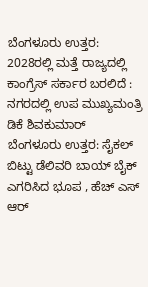ಬೆಂಗಳೂರು ಉತ್ತರ: 2028ರಲ್ಲಿ ಮತ್ತೆ ರಾಜ್ಯದಲ್ಲಿ ಕಾಂಗ್ರೆಸ್ ಸರ್ಕಾರ ಬರಲಿದೆ : ನಗರದಲ್ಲಿ ಉಪ ಮುಖ್ಯಮಂತ್ರಿ ಡಿಕೆ ಶಿವಕುಮಾರ್
ಬೆಂಗಳೂರು ಉತ್ತರ: ಸೈಕಲ್ ಬಿಟ್ಟು ಡೆಲಿವರಿ ಬಾಯ್ ಬೈಕ್ ಎಗರಿಸಿದ ಭೂಪ , ಹೆಚ್ ಎಸ್ ಆರ್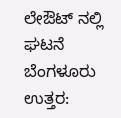ಲೇಔಟ್ ನಲ್ಲಿ ಘಟನೆ
ಬೆಂಗಳೂರು ಉತ್ತರ: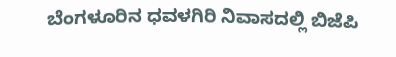ಬೆಂಗಳೂರಿನ ಧವಳಗಿರಿ ನಿವಾಸದಲ್ಲಿ ಬಿಜೆಪಿ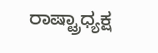ರಾಷ್ಟ್ರಾಧ್ಯಕ್ಷ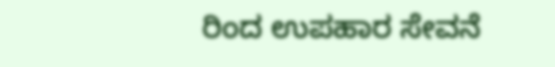ರಿಂದ ಉಪಹಾರ ಸೇವನೆ